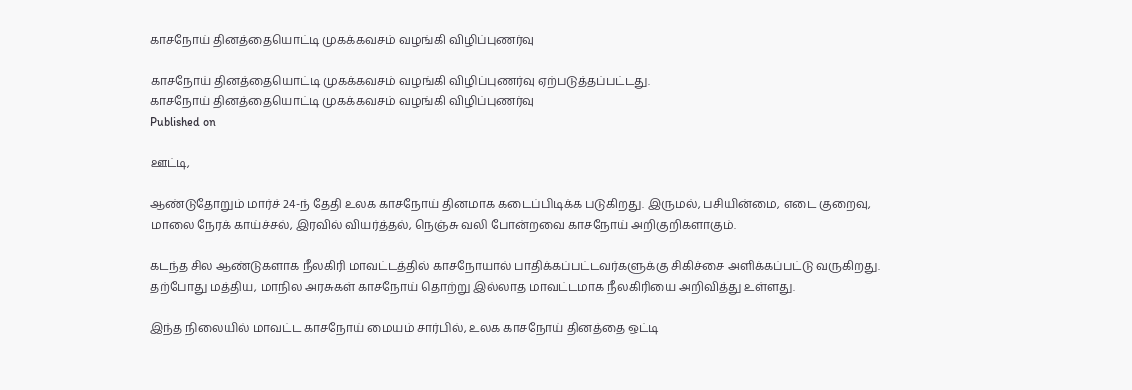காசநோய் தினத்தையொட்டி முகக்கவசம் வழங்கி விழிப்புணர்வு

காசநோய் தினத்தையொட்டி முகக்கவசம் வழங்கி விழிப்புணர்வு ஏற்படுத்தப்பட்டது.
காசநோய் தினத்தையொட்டி முகக்கவசம் வழங்கி விழிப்புணர்வு
Published on

ஊட்டி,

ஆண்டுதோறும் மார்ச் 24-ந் தேதி உலக காசநோய் தினமாக கடைப்பிடிக்க படுகிறது. இருமல், பசியின்மை, எடை குறைவு, மாலை நேரக் காய்ச்சல், இரவில் வியர்த்தல், நெஞ்சு வலி போன்றவை காசநோய் அறிகுறிகளாகும்.

கடந்த சில ஆண்டுகளாக நீலகிரி மாவட்டத்தில் காசநோயால் பாதிக்கப்பட்டவர்களுக்கு சிகிச்சை அளிக்கப்பட்டு வருகிறது. தற்போது மத்திய, மாநில அரசுகள் காசநோய் தொற்று இல்லாத மாவட்டமாக நீலகிரியை அறிவித்து உள்ளது.

இந்த நிலையில் மாவட்ட காசநோய் மையம் சார்பில், உலக காசநோய் தினத்தை ஒட்டி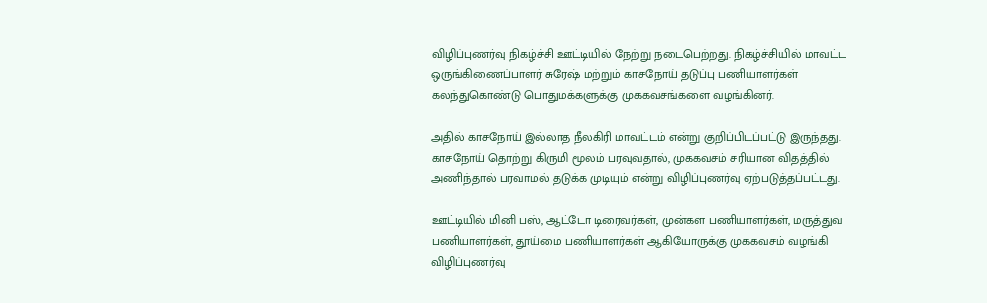விழிப்புணர்வு நிகழ்ச்சி ஊட்டியில் நேற்று நடைபெற்றது. நிகழ்ச்சியில் மாவட்ட ஒருங்கிணைப்பாளர் சுரேஷ் மற்றும் காசநோய் தடுப்பு பணியாளர்கள் கலந்துகொண்டு பொதுமக்களுக்கு முககவசங்களை வழங்கினர்.

அதில் காசநோய் இல்லாத நீலகிரி மாவட்டம் என்று குறிப்பிடப்பட்டு இருந்தது. காசநோய் தொற்று கிருமி மூலம் பரவுவதால், முககவசம் சரியான விதத்தில் அணிந்தால் பரவாமல் தடுக்க முடியும் என்று விழிப்புணர்வு ஏற்படுத்தப்பட்டது.

ஊட்டியில் மினி பஸ், ஆட்டோ டிரைவர்கள், முன்கள பணியாளர்கள், மருத்துவ பணியாளர்கள், தூய்மை பணியாளர்கள் ஆகியோருக்கு முககவசம் வழங்கி விழிப்புணர்வு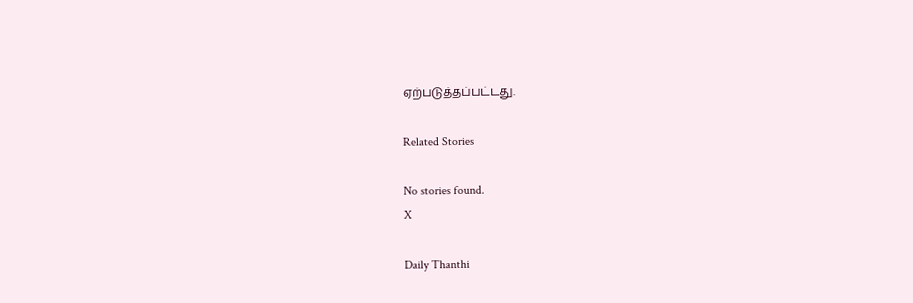ஏற்படுத்தப்பட்டது.

Related Stories

No stories found.
X

Daily Thanthi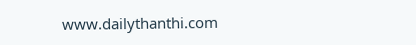www.dailythanthi.com